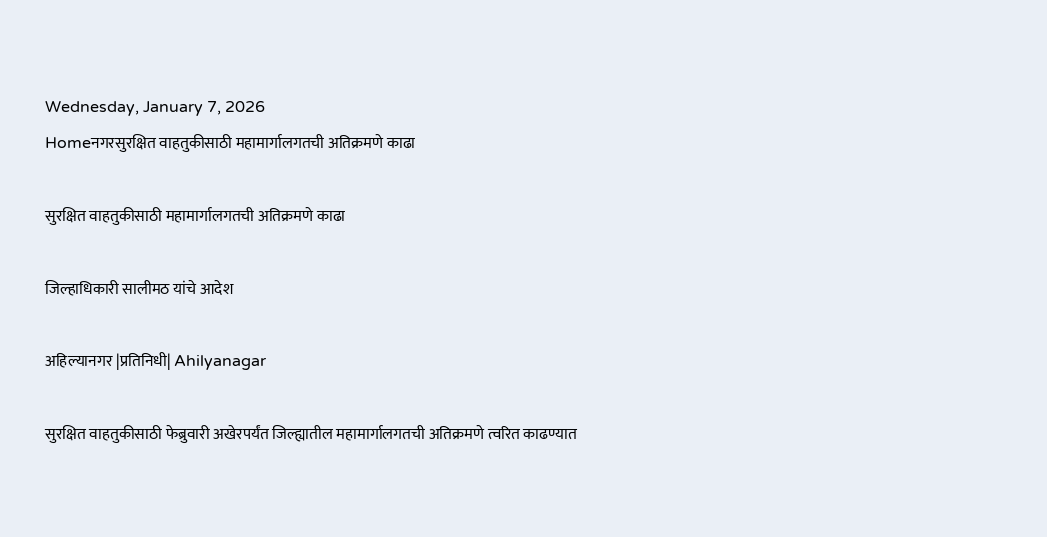Wednesday, January 7, 2026
Homeनगरसुरक्षित वाहतुकीसाठी महामार्गालगतची अतिक्रमणे काढा

सुरक्षित वाहतुकीसाठी महामार्गालगतची अतिक्रमणे काढा

जिल्हाधिकारी सालीमठ यांचे आदेश

अहिल्यानगर |प्रतिनिधी| Ahilyanagar

सुरक्षित वाहतुकीसाठी फेब्रुवारी अखेरपर्यंत जिल्ह्यातील महामार्गालगतची अतिक्रमणे त्वरित काढण्यात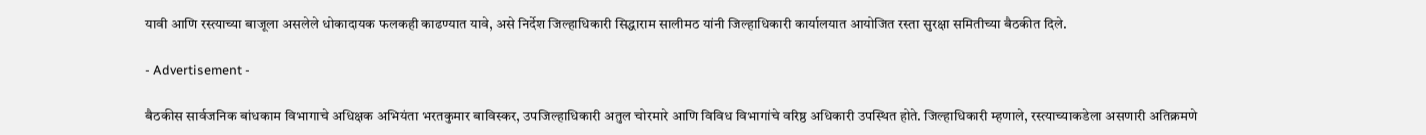यावी आणि रस्त्याच्या बाजूला असलेले धोकादायक फलकही काढण्यात यावे, असे निर्देश जिल्हाधिकारी सिद्धाराम सालीमठ यांनी जिल्हाधिकारी कार्यालयात आयोजित रस्ता सुरक्षा समितीच्या बैठकीत दिले.

- Advertisement -

बैठकीस सार्वजनिक बांधकाम विभागाचे अधिक्षक अभियंता भरतकुमार बाविस्कर, उपजिल्हाधिकारी अतुल चोरमारे आणि विविध विभागांचे वरिष्ठ अधिकारी उपस्थित होते. जिल्हाधिकारी म्हणाले, रस्त्याच्याकडेला असणारी अतिक्रमणे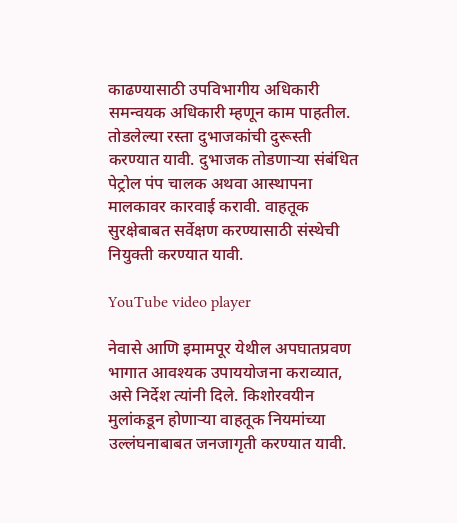काढण्यासाठी उपविभागीय अधिकारी समन्वयक अधिकारी म्हणून काम पाहतील. तोडलेल्या रस्ता दुभाजकांची दुरूस्ती करण्यात यावी. दुभाजक तोडणार्‍या संबंधित पेट्रोल पंप चालक अथवा आस्थापना मालकावर कारवाई करावी. वाहतूक सुरक्षेबाबत सर्वेक्षण करण्यासाठी संस्थेची नियुक्ती करण्यात यावी.

YouTube video player

नेवासे आणि इमामपूर येथील अपघातप्रवण भागात आवश्यक उपाययोजना कराव्यात, असे निर्देश त्यांनी दिले. किशोरवयीन मुलांकडून होणार्‍या वाहतूक नियमांच्या उल्लंघनाबाबत जनजागृती करण्यात यावी.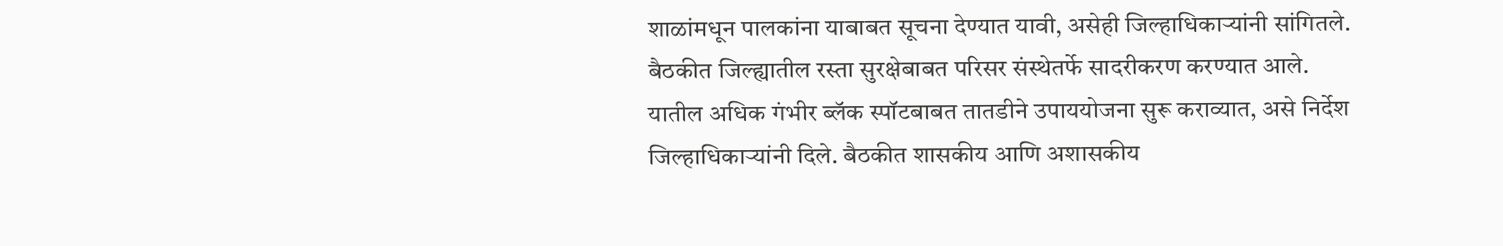शाळांमधून पालकांना याबाबत सूचना देण्यात यावी, असेही जिल्हाधिकार्‍यांनी सांगितले. बैठकीत जिल्ह्यातील रस्ता सुरक्षेबाबत परिसर संस्थेतर्फे सादरीकरण करण्यात आले. यातील अधिक गंभीर ब्लॅक स्पॉटबाबत तातडीने उपाययोजना सुरू कराव्यात, असे निर्देश जिल्हाधिकार्‍यांनी दिले. बैठकीत शासकीय आणि अशासकीय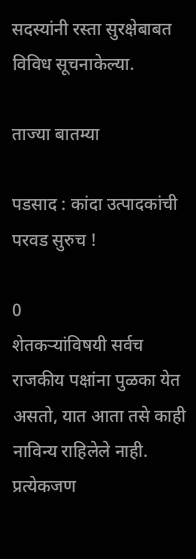सदस्यांनी रस्ता सुरक्षेबाबत विविध सूचनाकेल्या.

ताज्या बातम्या

पडसाद : कांदा उत्पादकांची परवड सुरुच !

0
शेतकर्‍यांविषयी सर्वच राजकीय पक्षांना पुळका येत असतो, यात आता तसे काही नाविन्य राहिलेले नाही. प्रत्येकजण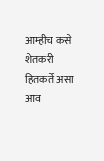आम्हीच कसे शेतकरी हितकर्ते असा आव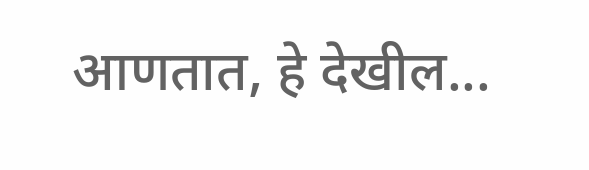आणतात, हे देखील...